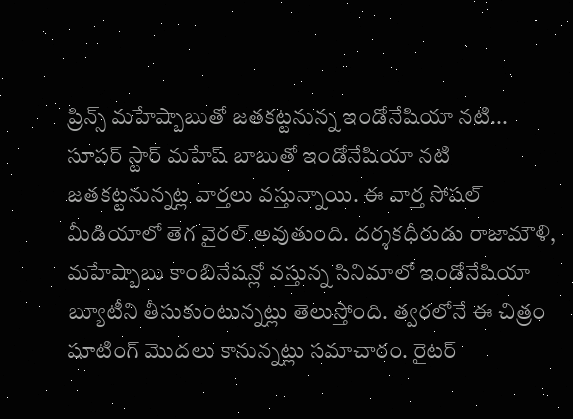ప్రిన్స్ మహేష్బాబుతో జతకట్టనున్న ఇండోనేషియా నటి...
సూపర్ స్టార్ మహేష్ బాబుతో ఇండోనేషియా నటి జతకట్టనున్నట్ల వార్తలు వస్తున్నాయి. ఈ వార్త సోషల్ మీడియాలో తెగ వైరల్ అవుతుంది. దర్శకధీరుడు రాజామౌళి, మహేష్బాబు కాంబినేషన్లో వస్తున్న సినిమాలో ఇండోనేషియా బ్యూటీని తీసుకుంటున్నట్లు తెలుస్తోంది. త్వరలోనే ఈ చిత్రం షూటింగ్ మొదలు కానున్నట్లు సమాచారం. రైటర్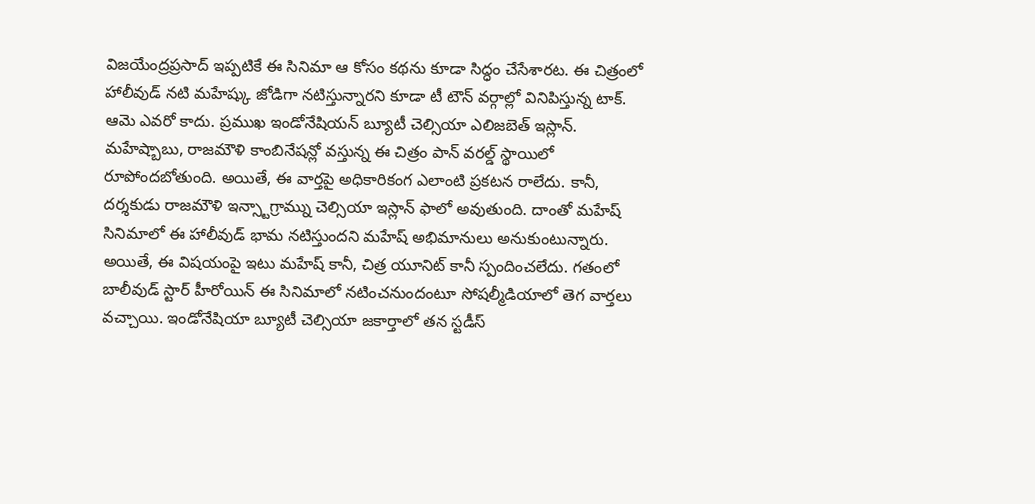విజయేంద్రప్రసాద్ ఇప్పటికే ఈ సినిమా ఆ కోసం కథను కూడా సిద్ధం చేసేశారట. ఈ చిత్రంలో హాలీవుడ్ నటి మహేష్కు జోడిగా నటిస్తున్నారని కూడా టీ టౌన్ వర్గాల్లో వినిపిస్తున్న టాక్. ఆమె ఎవరో కాదు. ప్రముఖ ఇండోనేషియన్ బ్యూటీ చెల్సియా ఎలిజబెత్ ఇస్లాన్.
మహేష్బాబు, రాజమౌళి కాంబినేషన్లో వస్తున్న ఈ చిత్రం పాన్ వరల్డ్ స్థాయిలో రూపోందబోతుంది. అయితే, ఈ వార్తపై అధికారికంగ ఎలాంటి ప్రకటన రాలేదు. కానీ, దర్శకుడు రాజమౌళి ఇన్స్టాగ్రామ్ను చెల్సియా ఇస్లాన్ ఫాలో అవుతుంది. దాంతో మహేష్ సినిమాలో ఈ హాలీవుడ్ భామ నటిస్తుందని మహేష్ అభిమానులు అనుకుంటున్నారు. అయితే, ఈ విషయంపై ఇటు మహేష్ కానీ, చిత్ర యూనిట్ కానీ స్పందించలేదు. గతంలో బాలీవుడ్ స్టార్ హీరోయిన్ ఈ సినిమాలో నటించనుందంటూ సోషల్మీడియాలో తెగ వార్తలు వచ్చాయి. ఇండోనేషియా బ్యూటీ చెల్సియా జకార్తాలో తన స్టడీస్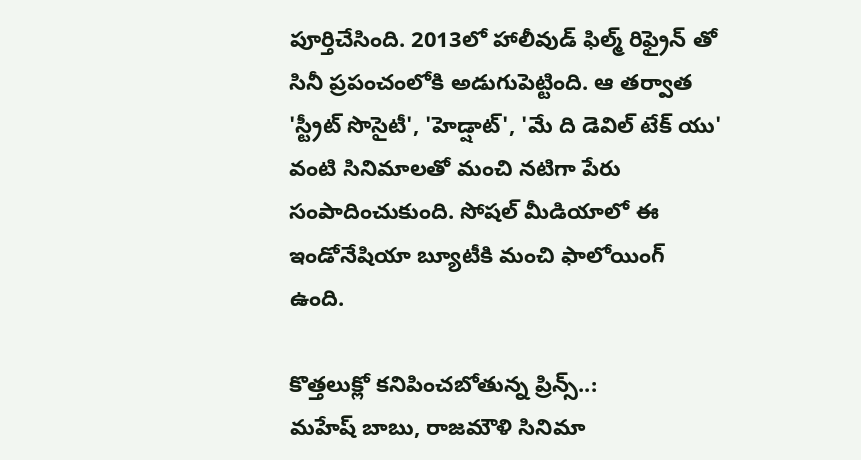పూర్తిచేసింది. 2013లో హాలీవుడ్ ఫిల్మ్ రిఫ్రైన్ తో సినీ ప్రపంచంలోకి అడుగుపెట్టింది. ఆ తర్వాత 'స్ట్రీట్ సొసైటీ', 'హెడ్షాట్', 'మే ది డెవిల్ టేక్ యు' వంటి సినిమాలతో మంచి నటిగా పేరు సంపాదించుకుంది. సోషల్ మీడియాలో ఈ ఇండోనేషియా బ్యూటీకి మంచి ఫాలోయింగ్ ఉంది.

కొత్తలుక్లో కనిపించబోతున్న ప్రిన్స్..:
మహేష్ బాబు, రాజమౌళి సినిమా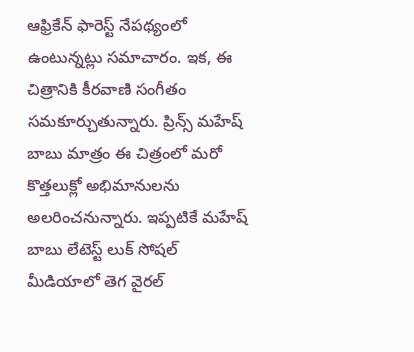ఆఫ్రికేన్ ఫారెస్ట్ నేపథ్యంలో ఉంటున్నట్లు సమాచారం. ఇక, ఈ చిత్రానికి కీరవాణి సంగీతం సమకూర్చుతున్నారు. ప్రిన్స్ మహేష్ బాబు మాత్రం ఈ చిత్రంలో మరో కొత్తలుక్లో అభిమానులను అలరించనున్నారు. ఇప్పటికే మహేష్ బాబు లేటెస్ట్ లుక్ సోషల్ మీడియాలో తెగ వైరల్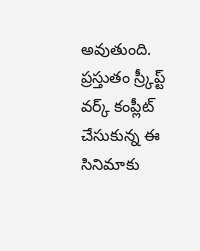అవుతుంది. ప్రస్తుతం స్ర్కీప్ట్ వర్క్ కంప్లీట్ చేసుకున్న ఈ సినిమాకు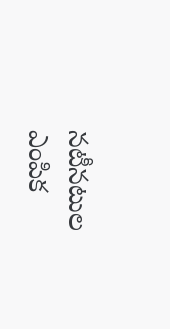నటీనటుల ఎంపిక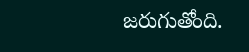జరుగుతోంది.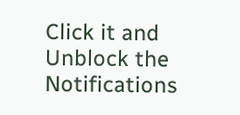Click it and Unblock the Notifications